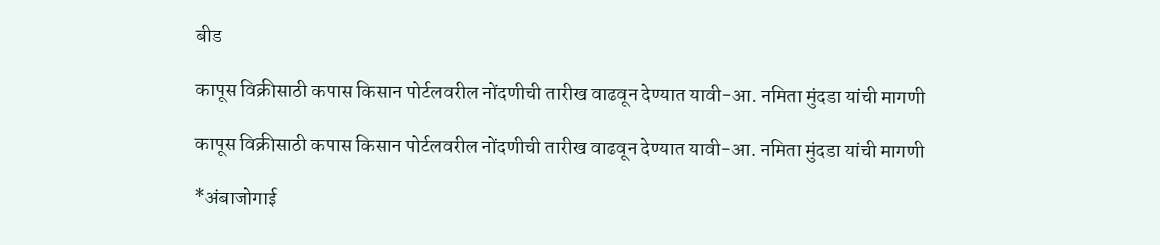बीड

कापूस विक्रीसाठी कपास किसान पोर्टलवरील नोंदणीची तारीख वाढवून देण्यात यावी-आ. नमिता मुंदडा यांची मागणी

कापूस विक्रीसाठी कपास किसान पोर्टलवरील नोंदणीची तारीख वाढवून देण्यात यावी-आ. नमिता मुंदडा यांची मागणी

*अंबाजोगाई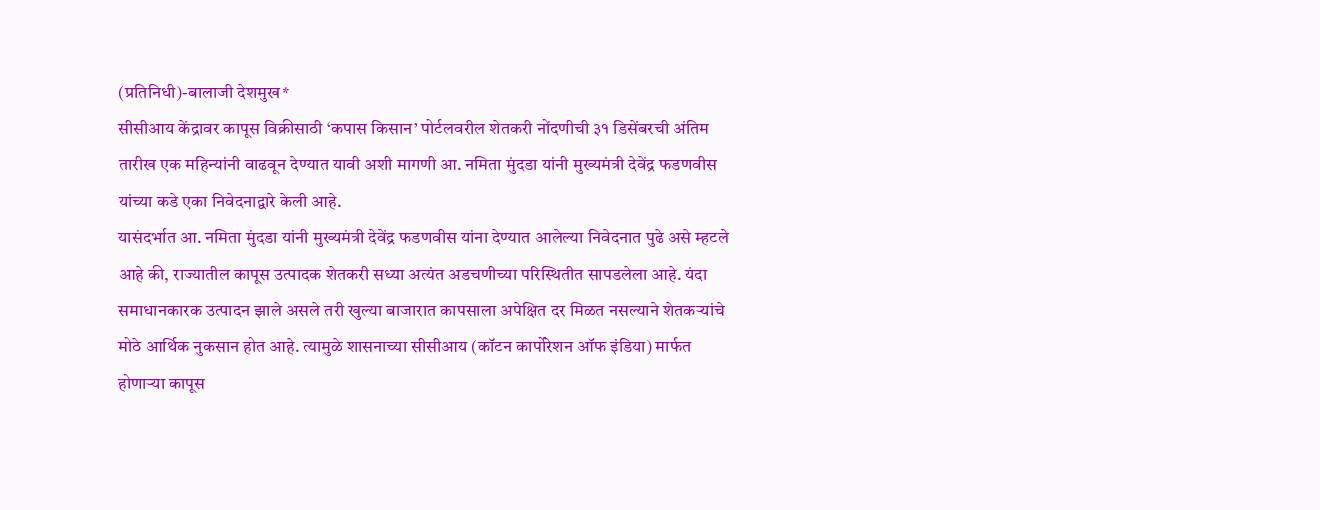(प्रतिनिधी)-बालाजी देशमुख*
सीसीआय केंद्रावर कापूस विक्रीसाठी ‘कपास किसान’ पोर्टलवरील शेतकरी नोंदणीची ३१ डिसेंबरची अंतिम तारीख एक महिन्यांनी वाढवून देण्यात यावी अशी मागणी आ. नमिता मुंदडा यांनी मुख्यमंत्री देवेंद्र फडणवीस यांच्या कडे एका निवेदनाद्वारे केली आहे.
यासंदर्भात आ. नमिता मुंदडा यांनी मुख्यमंत्री देवेंद्र फडणवीस यांना देण्यात आलेल्या निवेदनात पुढे असे म्हटले आहे की, राज्यातील कापूस उत्पादक शेतकरी सध्या अत्यंत अडचणीच्या परिस्थितीत सापडलेला आहे. यंदा समाधानकारक उत्पादन झाले असले तरी खुल्या बाजारात कापसाला अपेक्षित दर मिळत नसल्याने शेतकऱ्यांचे मोठे आर्थिक नुकसान होत आहे. त्यामुळे शासनाच्या सीसीआय (कॉटन कार्पोरेशन ऑफ इंडिया) मार्फत होणाऱ्या कापूस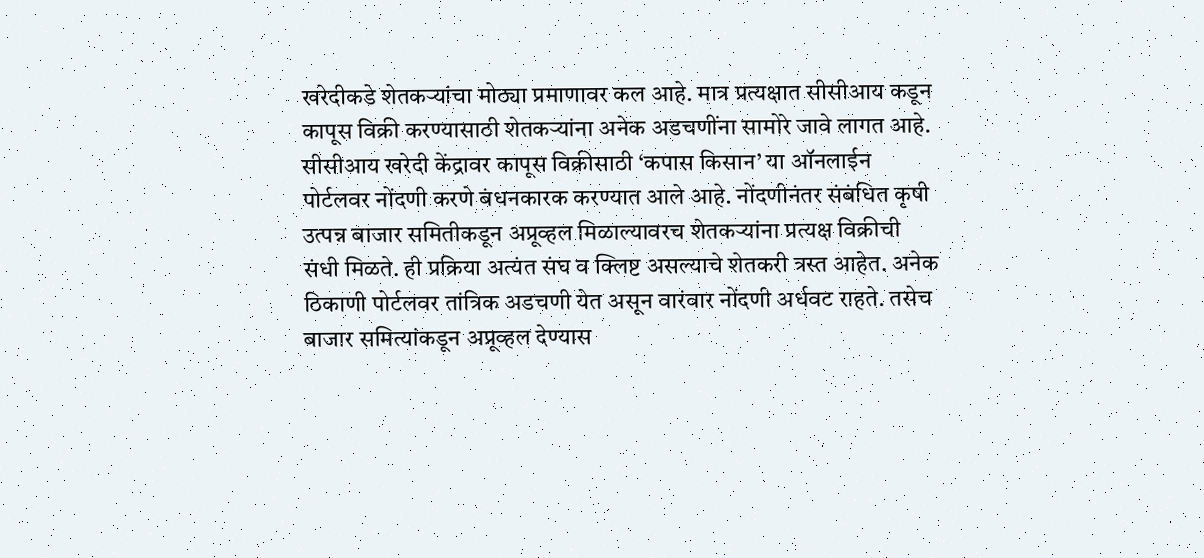खरेदीकडे शेतकऱ्यांचा मोठ्या प्रमाणावर कल आहे. मात्र प्रत्यक्षात सीसीआय कडून कापूस विक्री करण्यासाठी शेतकऱ्यांना अनेक अडचणींना सामोरे जावे लागत आहे.
सीसीआय खरेदी केंद्रावर कापूस विक्रीसाठी ‘कपास किसान’ या ऑनलाईन पोर्टलवर नोंदणी करणे बंधनकारक करण्यात आले आहे. नोंदणीनंतर संबंधित कृषी उत्पन्न बाजार समितीकडून अप्रूव्हल मिळाल्यावरच शेतकऱ्यांना प्रत्यक्ष विक्रीची संधी मिळते. ही प्रक्रिया अत्यंत संघ व क्लिष्ट असल्याचे शेतकरी त्रस्त आहेत. अनेक ठिकाणी पोर्टलवर तांत्रिक अडचणी येत असून वारंवार नोंदणी अर्धवट राहते. तसेच बाजार समित्यांकडून अप्रूव्हल देण्यास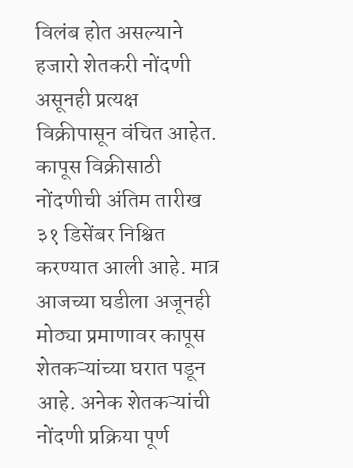विलंब होत असल्याने हजारो शेतकरी नोंदणी असूनही प्रत्यक्ष विक्रीपासून वंचित आहेत.
कापूस विक्रीसाठी नोंदणीची अंतिम तारीख ३१ डिसेंबर निश्चित करण्यात आली आहे. मात्र आजच्या घडीला अजूनही मोठ्या प्रमाणावर कापूस शेतकऱ्यांच्या घरात पडून आहे. अनेक शेतकऱ्यांची नोंदणी प्रक्रिया पूर्ण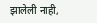झालेली नाही,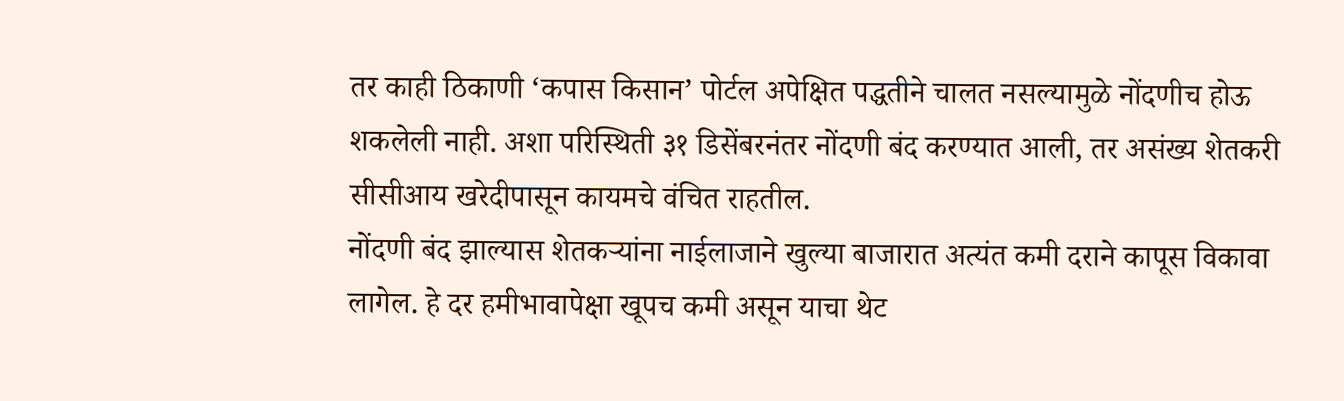तर काही ठिकाणी ‘कपास किसान’ पोर्टल अपेक्षित पद्धतीने चालत नसल्यामुळे नोंदणीच होऊ शकलेली नाही. अशा परिस्थिती ३१ डिसेंबरनंतर नोंदणी बंद करण्यात आली, तर असंख्य शेतकरी सीसीआय खरेदीपासून कायमचे वंचित राहतील.
नोंदणी बंद झाल्यास शेतकऱ्यांना नाईलाजाने खुल्या बाजारात अत्यंत कमी दराने कापूस विकावा लागेल. हे दर हमीभावापेक्षा खूपच कमी असून याचा थेट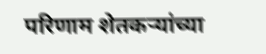परिणाम शेतकऱ्यांच्या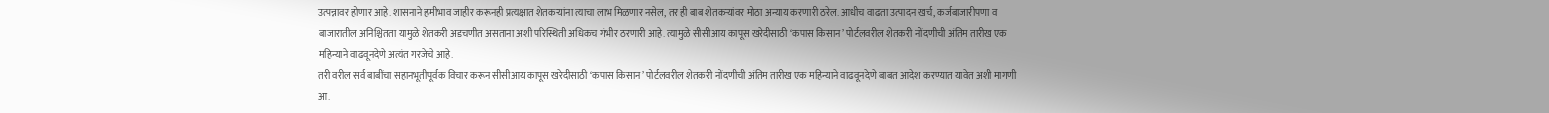उत्पन्नावर होणार आहे. शासनाने हमीभाव जाहीर करूनही प्रत्यक्षात शेतकऱ्यांना त्याचा लाभ मिळणार नसेल, तर ही बाब शेतकऱ्यांवर मोठा अन्याय करणारी ठरेल. आधीच वाढता उत्पादन खर्च, कर्जबाजारीपणा व बाजारातील अनिश्चितता यामुळे शेतकरी अडचणीत असताना अशी परिस्थिती अधिकच गंभीर ठरणारी आहे. त्यामुळे सीसीआय कापूस खरेदीसाठी ‘कपास किसान’ पोर्टलवरील शेतकरी नोंदणीची अंतिम तारीख एक महिन्याने वाढवूनदेणे अत्यंत गरजेचे आहे.
तरी वरील सर्व बाबींचा सहानभूतीपूर्वक विचार करून सीसीआय कापूस खरेदीसाठी ‘कपास किसान’ पोर्टलवरील शेतकरी नोंदणीची अंतिम तारीख एक महिन्याने वाढवूनदेणे बाबत आदेश करण्यात यावेत अशी मागणी आ.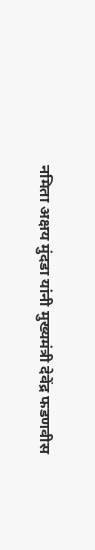नमिता अक्षय मुंदडा यांनी मुख्यमंत्री देवेंद्र फडणवीस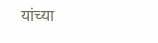यांच्या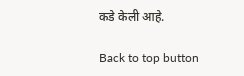कडे केली आहे.

Back to top button